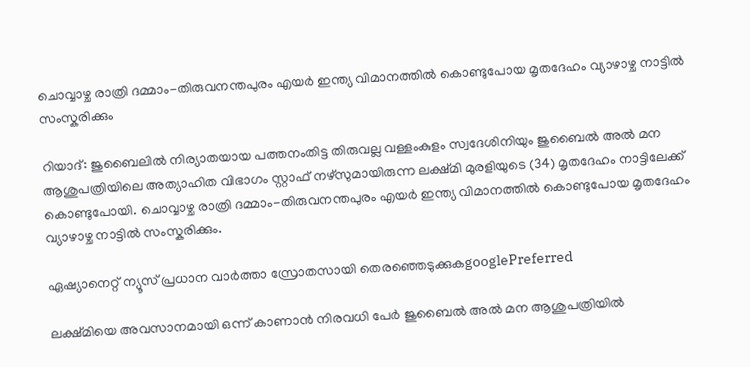ചൊവ്വാഴ്ച രാത്രി ദമ്മാം-തിരുവനന്തപുരം എയർ ഇന്ത്യ വിമാനത്തിൽ കൊണ്ടുപോയ മൃതദേഹം വ്യാഴാഴ്ച നാട്ടിൽ സംസ്കരിക്കും

റിയാദ്: ജുബൈലിൽ നിര്യാതയായ പത്തനംതിട്ട തിരുവല്ല വള്ളംകുളം സ്വദേശിനിയും ജുബൈൽ അൽ മന ആശുപത്രിയിലെ അത്യാഹിത വിഭാഗം സ്റ്റാഫ് നഴ്‌സുമായിരുന്ന ലക്ഷ്‌മി മുരളിയുടെ (34) മൃതദേഹം നാട്ടിലേക്ക് കൊണ്ടുപോയി. ചൊവ്വാഴ്ച രാത്രി ദമ്മാം-തിരുവനന്തപുരം എയർ ഇന്ത്യ വിമാനത്തിൽ കൊണ്ടുപോയ മൃതദേഹം വ്യാഴാഴ്ച നാട്ടിൽ സംസ്കരിക്കും.

ഏഷ്യാനെറ്റ് ന്യൂസ് പ്രധാന വാർത്താ സ്രോതസായി തെരഞ്ഞെടുക്കുകgooglePreferred

ലക്ഷ്മിയെ അവസാനമായി ഒന്ന് കാണാൻ നിരവധി പേർ ജുബൈൽ അൽ മന ആശുപത്രിയിൽ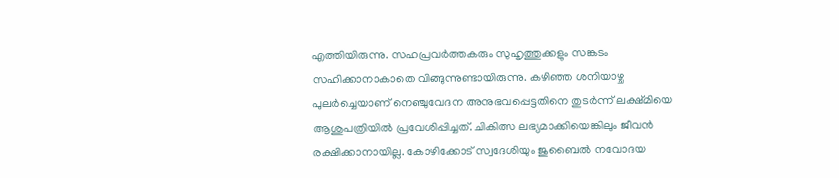എത്തിയിരുന്നു. സഹപ്രവർത്തകരും സുഹൃത്തുക്കളും സങ്കടം സഹിക്കാനാകാതെ വിങ്ങുന്നുണ്ടായിരുന്നു. കഴിഞ്ഞ ശനിയാഴ്ച പുലർച്ചെയാണ് നെഞ്ചുവേദന അനുഭവപ്പെട്ടതിനെ തുടർന്ന് ലക്ഷ്മിയെ ആശുപത്രിയിൽ പ്രവേശിപ്പിച്ചത്. ചികിത്സ ലഭ്യമാക്കിയെങ്കിലും ജീവൻ രക്ഷിക്കാനായില്ല. കോഴിക്കോട് സ്വദേശിയും ജുബൈൽ നവോദയ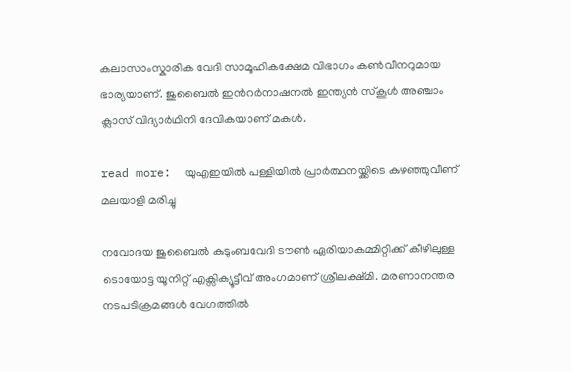കലാസാംസ്കാരിക വേദി സാമൂഹികക്ഷേമ വിഭാഗം കൺവീനറുമായ ഭാര്യയാണ്. ജുബൈൽ ഇൻറർനാഷനൽ ഇന്ത്യൻ സ്കൂൾ അഞ്ചാം ക്ലാസ് വിദ്യാർഥിനി ദേവികയാണ് മകൾ.

read more:  യുഎഇയിൽ പള്ളിയിൽ പ്രാർത്ഥനയ്ക്കിടെ കുഴഞ്ഞുവീണ് മലയാളി മരിച്ചു

നവോദയ ജുബൈൽ കുടുംബവേദി ടൗൺ ഏരിയാകമ്മിറ്റിക്ക് കീഴിലുള്ള ടൊയോട്ട യൂനിറ്റ് എക്സിക്യൂട്ടീവ് അംഗമാണ് ശ്രീലക്ഷ്മി. മരണാനന്തര നടപടിക്രമങ്ങൾ വേഗത്തിൽ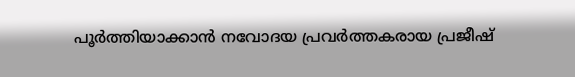പൂർത്തിയാക്കാൻ നവോദയ പ്രവർത്തകരായ പ്രജീഷ്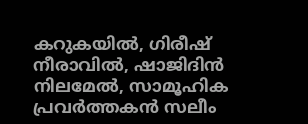കറുകയിൽ, ഗിരീഷ് നീരാവിൽ, ഷാജിദിൻ നിലമേൽ, സാമൂഹിക പ്രവർത്തകൻ സലീം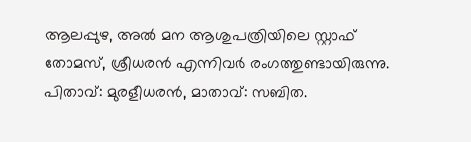ആലപ്പുഴ, അൽ മന ആശുപത്രിയിലെ സ്റ്റാഫ് തോമസ്, ശ്രീധരൻ എന്നിവർ രംഗത്തുണ്ടായിരുന്നു. പിതാവ്: മുരളീധരൻ, മാതാവ്: സബിത.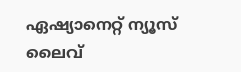ഏഷ്യാനെറ്റ് ന്യൂസ് ലൈവ്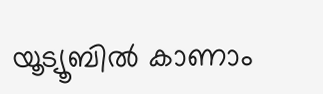യൂട്യൂബിൽ കാണാം